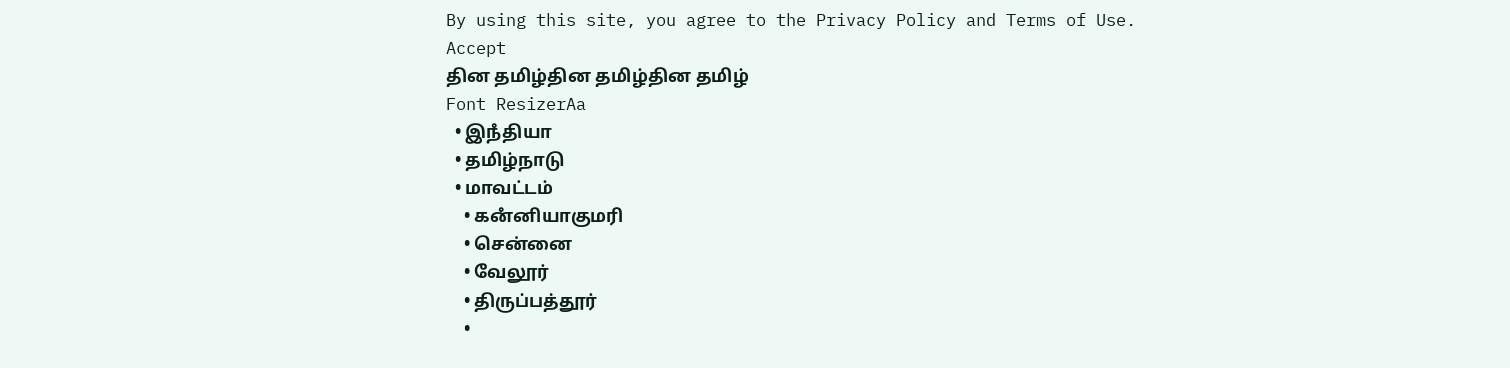By using this site, you agree to the Privacy Policy and Terms of Use.
Accept
தின தமிழ்தின தமிழ்தின தமிழ்
Font ResizerAa
  • இநஂதியா
  • தமிழ்நாடு
  • மாவட்டம்
    • கனஂனியாகுமரி
    • சென்னை
    • வேலூர்
    • திருப்பத்தூர்
    •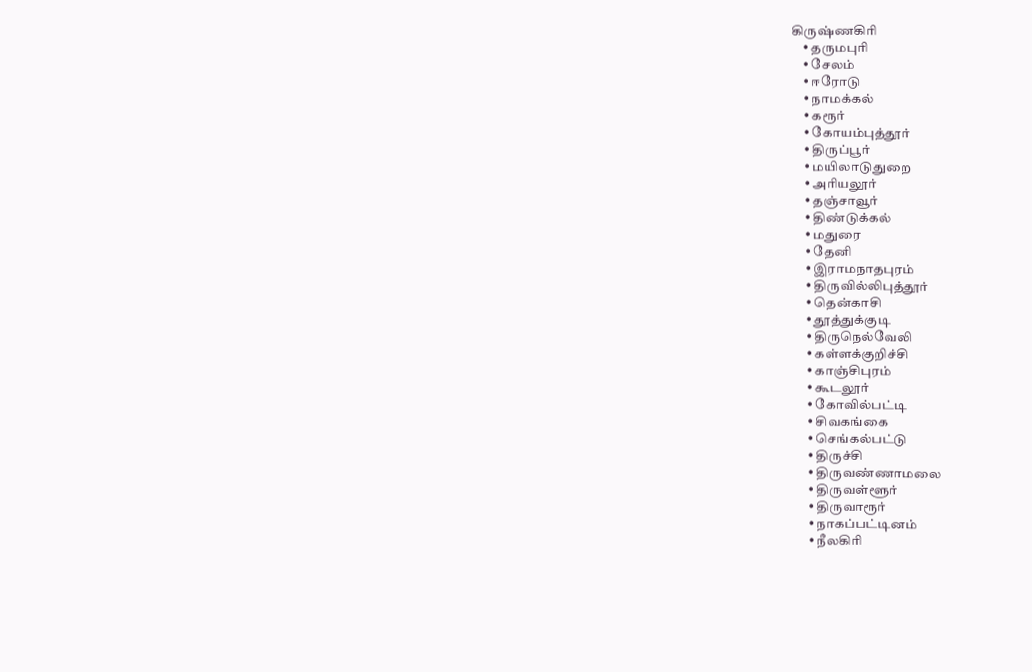கிருஷ்ணகிரி
    • தருமபுரி
    • சேலம்
    • ஈரோடு
    • நாமக்கல்
    • கரூர்
    • கோயம்புத்தூர்
    • திருப்பூர்
    • மயிலாடுதுறை
    • அரியலூர்
    • தஞ்சாவூர்
    • திண்டுக்கல்
    • மதுரை
    • தேனி
    • இராமநாதபுரம்
    • திருவில்லிபுத்தூர்
    • தென்காசி
    • தூத்துக்குடி
    • திருநெல்வேலி
    • கள்ளக்குறிச்சி
    • காஞ்சிபுரம்
    • கூடலூர்
    • கோவில்பட்டி
    • சிவகங்கை
    • செங்கல்பட்டு
    • திருச்சி
    • திருவண்ணாமலை
    • திருவள்ளூர்
    • திருவாரூர்
    • நாகப்பட்டினம்
    • நீலகிரி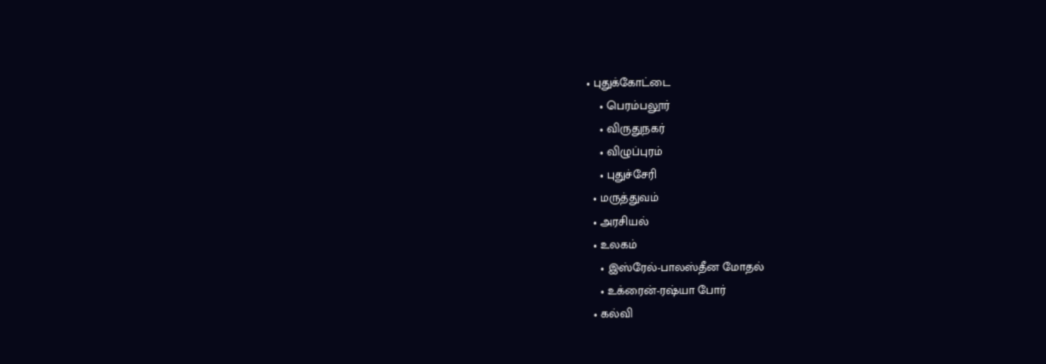• புதுக்கோட்டை
    • பெரம்பலூர்
    • விருதுநகர்
    • விழுப்புரம்
    • புதுச்சேரி
  • மருத்துவம்
  • அரசியல்
  • உலகம்
    • இஸ்ரேல்-பாலஸ்தீன மோதல்
    • உக்ரைன்-ரஷ்யா போர்
  • கல்வி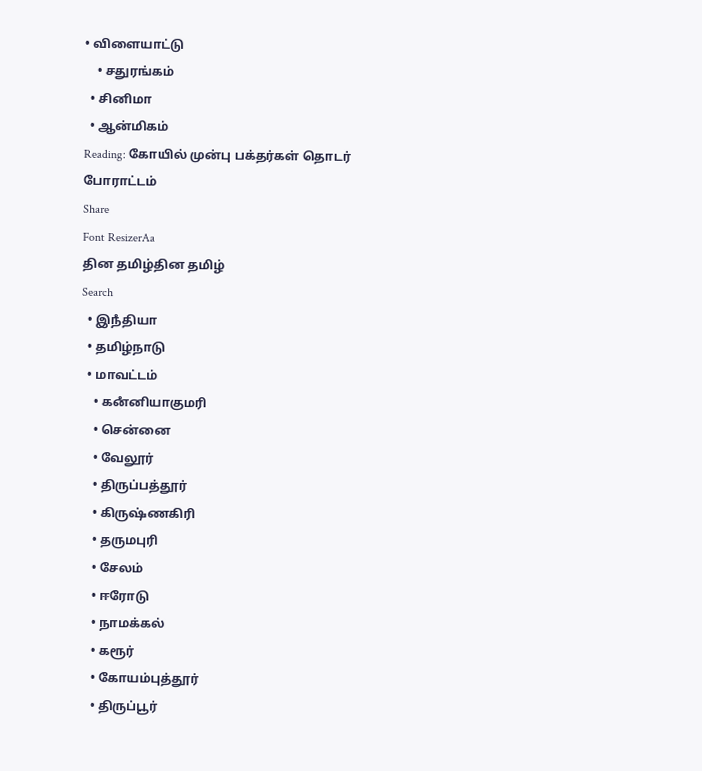• விளையாட்டு
    • சதுரங்கம்
  • சினிமா
  • ஆன்மிகம்
Reading: கோயில் முன்பு பக்தர்கள் தொடர் போராட்டம்
Share
Font ResizerAa
தின தமிழ்தின தமிழ்
Search
  • இநஂதியா
  • தமிழ்நாடு
  • மாவட்டம்
    • கனஂனியாகுமரி
    • சென்னை
    • வேலூர்
    • திருப்பத்தூர்
    • கிருஷ்ணகிரி
    • தருமபுரி
    • சேலம்
    • ஈரோடு
    • நாமக்கல்
    • கரூர்
    • கோயம்புத்தூர்
    • திருப்பூர்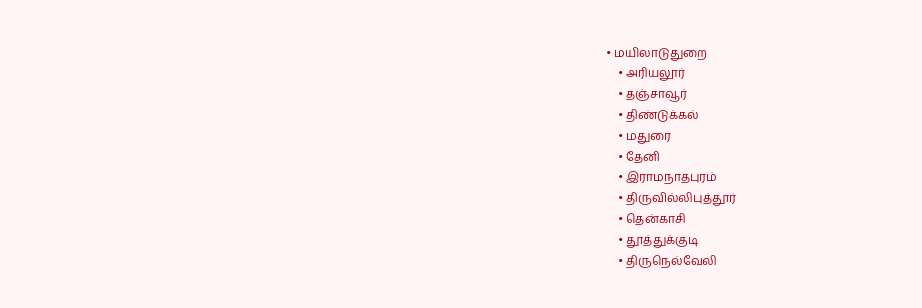• மயிலாடுதுறை
    • அரியலூர்
    • தஞ்சாவூர்
    • திண்டுக்கல்
    • மதுரை
    • தேனி
    • இராமநாதபுரம்
    • திருவில்லிபுத்தூர்
    • தென்காசி
    • தூத்துக்குடி
    • திருநெல்வேலி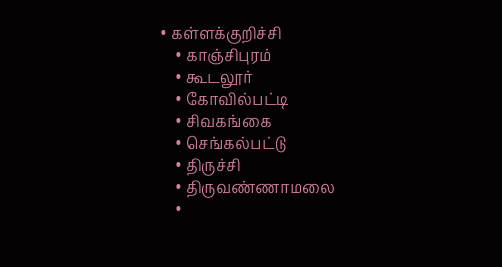• கள்ளக்குறிச்சி
    • காஞ்சிபுரம்
    • கூடலூர்
    • கோவில்பட்டி
    • சிவகங்கை
    • செங்கல்பட்டு
    • திருச்சி
    • திருவண்ணாமலை
    •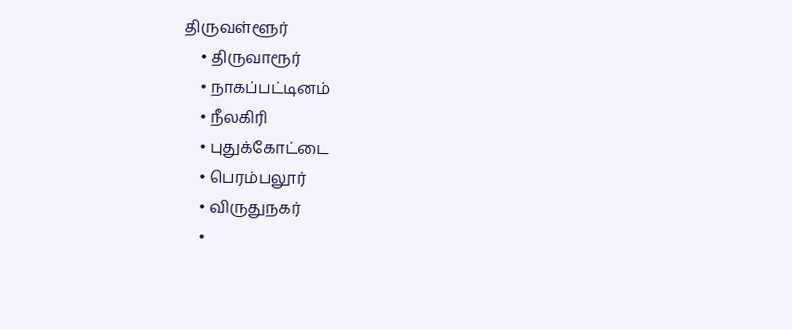திருவள்ளூர்
    • திருவாரூர்
    • நாகப்பட்டினம்
    • நீலகிரி
    • புதுக்கோட்டை
    • பெரம்பலூர்
    • விருதுநகர்
    •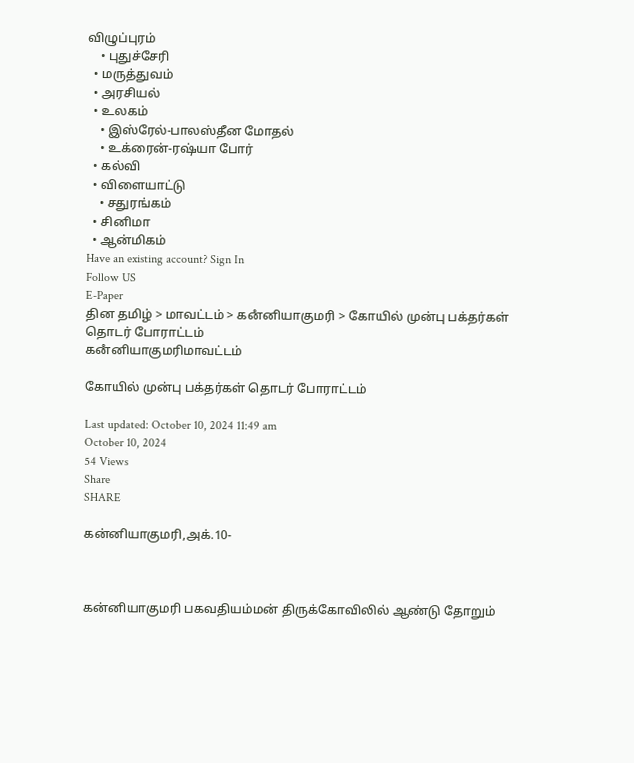விழுப்புரம்
    • புதுச்சேரி
  • மருத்துவம்
  • அரசியல்
  • உலகம்
    • இஸ்ரேல்-பாலஸ்தீன மோதல்
    • உக்ரைன்-ரஷ்யா போர்
  • கல்வி
  • விளையாட்டு
    • சதுரங்கம்
  • சினிமா
  • ஆன்மிகம்
Have an existing account? Sign In
Follow US
E-Paper
தின தமிழ் > மாவட்டம் > கனஂனியாகுமரி > கோயில் முன்பு பக்தர்கள் தொடர் போராட்டம்
கனஂனியாகுமரிமாவட்டம்

கோயில் முன்பு பக்தர்கள் தொடர் போராட்டம்

Last updated: October 10, 2024 11:49 am
October 10, 2024
54 Views
Share
SHARE

கன்னியாகுமரி,அக்.10-



கன்னியாகுமரி பகவதியம்மன் திருக்கோவிலில் ஆண்டு தோறும்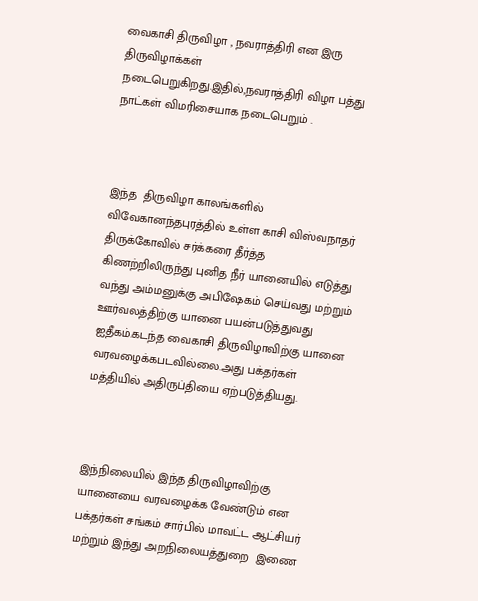வைகாசி திருவிழா , நவராத்திரி என இரு திருவிழாக்கள் நடைபெறுகிறது.இதில்,நவராத்திரி விழா பத்து நாட்கள் விமரிசையாக நடைபெறும் .



இந்த  திருவிழா காலங்களில்  விவேகானந்தபுரத்தில் உள்ள காசி விஸ்வநாதர் திருக்கோவில் சர்க்கரை தீர்த்த கிணற்றிலிருந்து புனித நீர் யானையில் எடுத்து வந்து அம்மனுக்கு அபிஷேகம் செய்வது மற்றும் ஊர்வலத்திற்கு யானை பயன்படுத்துவது  ஐதீகம்.கடந்த வைகாசி திருவிழாவிற்கு யானை வரவழைக்கபடவில்லை.அது பக்தர்கள் மத்தியில் அதிருப்தியை ஏற்படுத்தியது.



இந்நிலையில் இந்த திருவிழாவிற்கு யானையை வரவழைக்க வேண்டும் என பக்தர்கள் சங்கம் சார்பில் மாவட்ட ஆட்சியர் மற்றும் இந்து அறநிலையத்துறை  இணை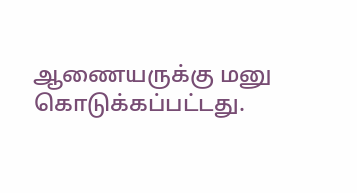ஆணையருக்கு மனு கொடுக்கப்பட்டது.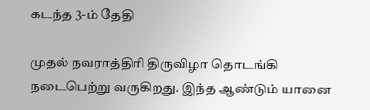கடந்த 3-ம் தேதி

முதல் நவராத்திரி திருவிழா தொடங்கி நடைபெற்று வருகிறது. இந்த ஆண்டும் யானை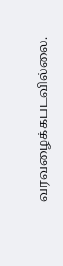வரவழைக்கபடவில்லை.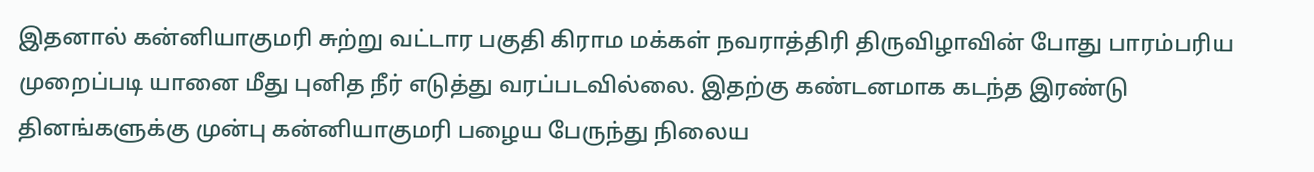இதனால் கன்னியாகுமரி சுற்று வட்டார பகுதி கிராம மக்கள் நவராத்திரி திருவிழாவின் போது பாரம்பரிய முறைப்படி யானை மீது புனித நீர் எடுத்து வரப்படவில்லை. இதற்கு கண்டனமாக கடந்த இரண்டு தினங்களுக்கு முன்பு கன்னியாகுமரி பழைய பேருந்து நிலைய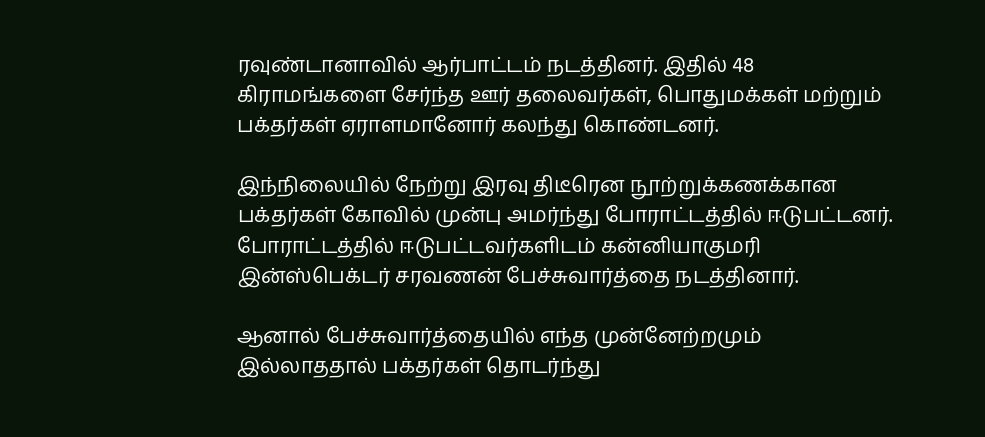ரவுண்டானாவில் ஆர்பாட்டம் நடத்தினர். இதில் 48 கிராமங்களை சேர்ந்த ஊர் தலைவர்கள், பொதுமக்கள் மற்றும் பக்தர்கள் ஏராளமானோர் கலந்து கொண்டனர்.

இந்நிலையில் நேற்று இரவு திடீரென நூற்றுக்கணக்கான பக்தர்கள் கோவில் முன்பு அமர்ந்து போராட்டத்தில் ஈடுபட்டனர். போராட்டத்தில் ஈடுபட்டவர்களிடம் கன்னியாகுமரி இன்ஸ்பெக்டர் சரவணன் பேச்சுவார்த்தை நடத்தினார்.

ஆனால் பேச்சுவார்த்தையில் எந்த முன்னேற்றமும் இல்லாததால் பக்தர்கள் தொடர்ந்து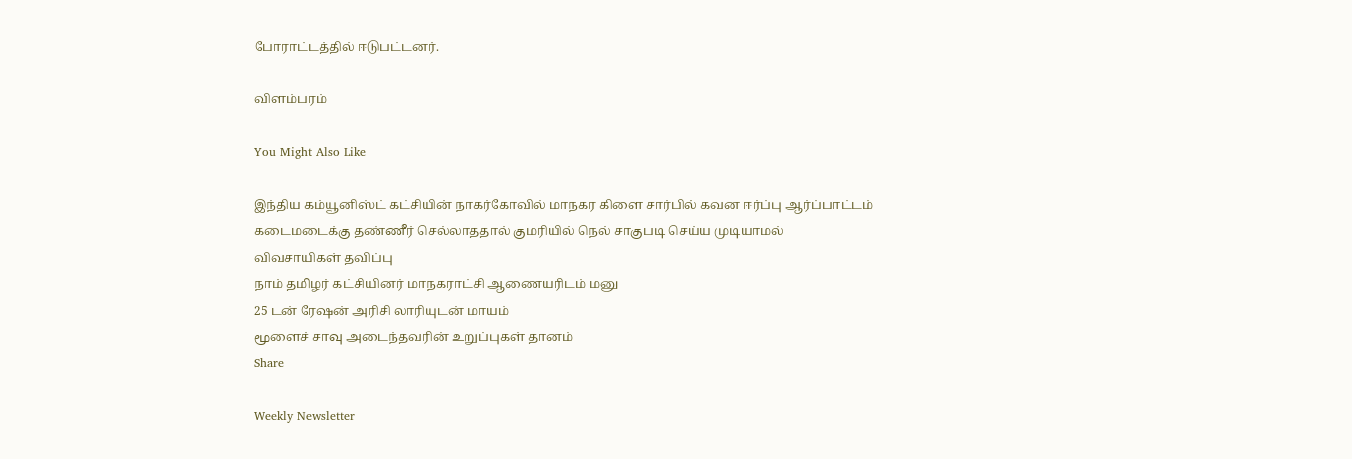போராட்டத்தில் ஈடுபட்டனர்.

விளம்பரம்

You Might Also Like

இந்திய கம்யூனிஸ்ட் கட்சியின் நாகர்கோவில் மாநகர கிளை சார்பில் கவன ஈர்ப்பு ஆர்ப்பாட்டம்
கடைமடைக்கு தண்ணீர் செல்லாததால் குமரியில் நெல் சாகுபடி செய்ய முடியாமல் விவசாயிகள் தவிப்பு
நாம் தமிழர் கட்சியினர் மாநகராட்சி ஆணையரிடம் மனு
25 டன் ரேஷன் அரிசி லாரியுடன் மாயம்
மூளைச் சாவு அடைந்தவரின் உறுப்புகள் தானம்
Share

Weekly Newsletter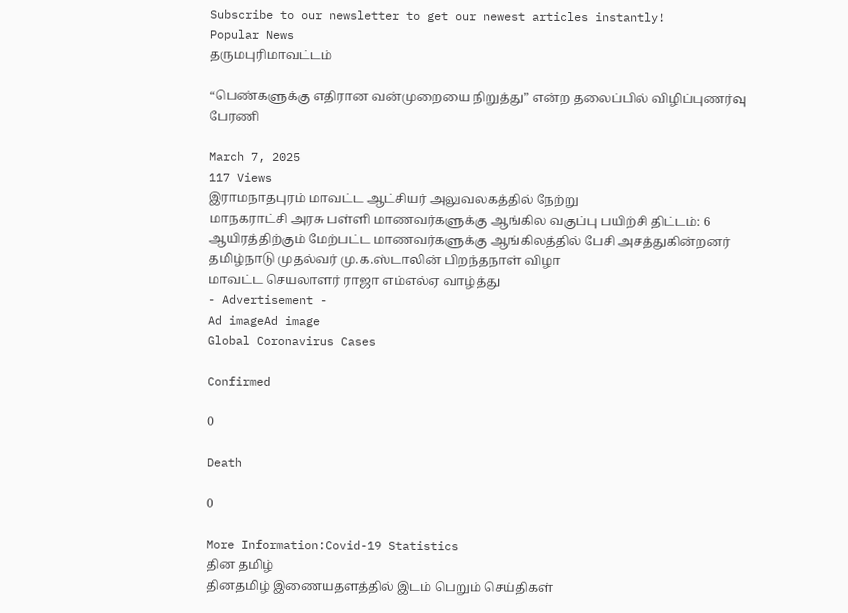Subscribe to our newsletter to get our newest articles instantly!
Popular News
தருமபுரிமாவட்டம்

“பெண்களுக்கு எதிரான வன்முறையை நிறுத்து” என்ற தலைப்பில் விழிப்புணர்வு பேரணி

March 7, 2025
117 Views
இராமநாதபுரம் மாவட்ட ஆட்சியர் அலுவலகத்தில் நேற்று
மாநகராட்சி அரசு பள்ளி மாணவர்களுக்கு ஆங்கில வகுப்பு பயிற்சி திட்டம்: 6 ஆயிரத்திற்கும் மேற்பட்ட மாணவர்களுக்கு ஆங்கிலத்தில் பேசி அசத்துகின்றனர்
தமிழ்நாடு முதல்வர் மு.க.ஸ்டாலின் பிறந்தநாள் விழா
மாவட்ட செயலாளர் ராஜா எம்எல்ஏ வாழ்த்து
- Advertisement -
Ad imageAd image
Global Coronavirus Cases

Confirmed

0

Death

0

More Information:Covid-19 Statistics
தின தமிழ்
தினதமிழ் இணையதளத்தில் இடம் பெறும் செய்திகள்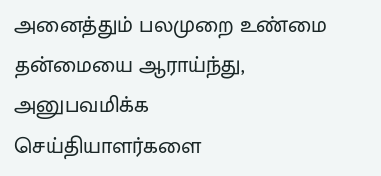அனைத்தும் பலமுறை உண்மை தன்மையை ஆராய்ந்து, அனுபவமிக்க செய்தியாளர்களை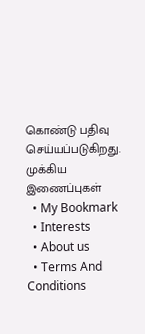கொண்டு பதிவு செய்யப்படுகிறது.
முக்கிய இணைப்புகள்
  • My Bookmark
  • Interests
  • About us
  • Terms And Conditions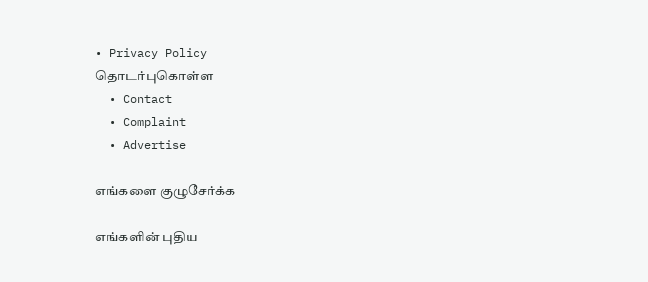• Privacy Policy
தொடர்புகொள்ள
  • Contact
  • Complaint
  • Advertise

எங்களை குழுசேர்க்க

எங்களின் புதிய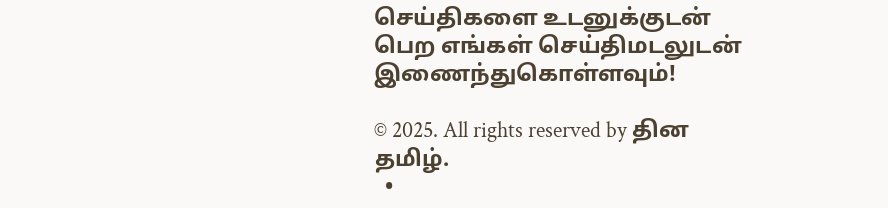செய்திகளை உடனுக்குடன் பெற எங்கள் செய்திமடலுடன் இணைந்துகொள்ளவும்!

© 2025. All rights reserved by தின தமிழ்.
  •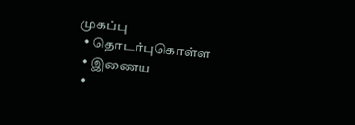முகப்பு
  • தொடர்புகொள்ள
  • இணைய
  •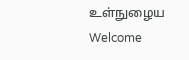உள்நுழைய
Welcome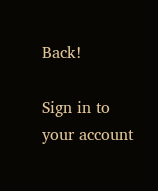Back!

Sign in to your account